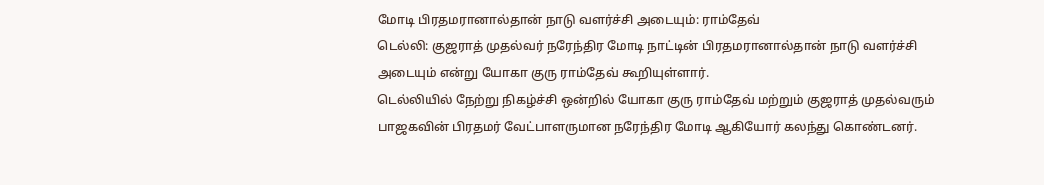மோடி பிரதமரானால்தான் நாடு வளர்ச்சி அடையும்: ராம்தேவ்
டெல்லி: குஜராத் முதல்வர் நரேந்திர மோடி நாட்டின் பிரதமரானால்தான் நாடு வளர்ச்சி அடையும் என்று யோகா குரு ராம்தேவ் கூறியுள்ளார்.
டெல்லியில் நேற்று நிகழ்ச்சி ஒன்றில் யோகா குரு ராம்தேவ் மற்றும் குஜராத் முதல்வரும் பாஜகவின் பிரதமர் வேட்பாளருமான நரேந்திர மோடி ஆகியோர் கலந்து கொண்டனர்.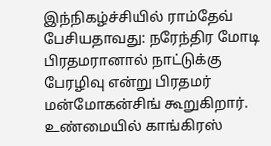இந்நிகழ்ச்சியில் ராம்தேவ் பேசியதாவது: நரேந்திர மோடி பிரதமரானால் நாட்டுக்கு பேரழிவு என்று பிரதமர் மன்மோகன்சிங் கூறுகிறார். உண்மையில் காங்கிரஸ்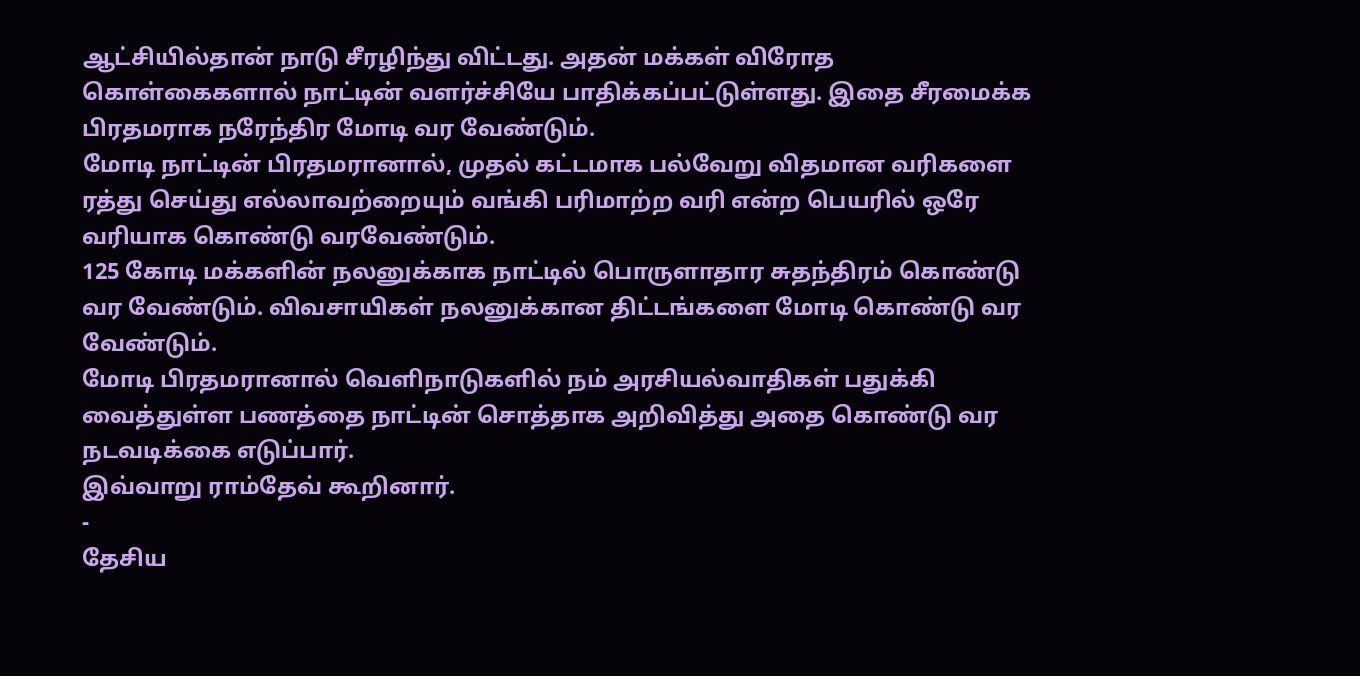ஆட்சியில்தான் நாடு சீரழிந்து விட்டது. அதன் மக்கள் விரோத கொள்கைகளால் நாட்டின் வளர்ச்சியே பாதிக்கப்பட்டுள்ளது. இதை சீரமைக்க பிரதமராக நரேந்திர மோடி வர வேண்டும்.
மோடி நாட்டின் பிரதமரானால், முதல் கட்டமாக பல்வேறு விதமான வரிகளை ரத்து செய்து எல்லாவற்றையும் வங்கி பரிமாற்ற வரி என்ற பெயரில் ஒரே வரியாக கொண்டு வரவேண்டும்.
125 கோடி மக்களின் நலனுக்காக நாட்டில் பொருளாதார சுதந்திரம் கொண்டு வர வேண்டும். விவசாயிகள் நலனுக்கான திட்டங்களை மோடி கொண்டு வர வேண்டும்.
மோடி பிரதமரானால் வெளிநாடுகளில் நம் அரசியல்வாதிகள் பதுக்கி வைத்துள்ள பணத்தை நாட்டின் சொத்தாக அறிவித்து அதை கொண்டு வர நடவடிக்கை எடுப்பார்.
இவ்வாறு ராம்தேவ் கூறினார்.
-
தேசிய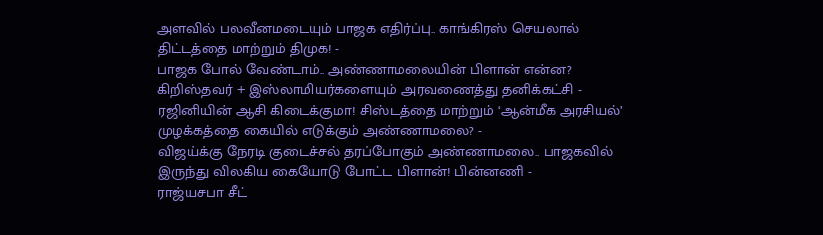அளவில் பலவீனமடையும் பாஜக எதிர்ப்பு.. காங்கிரஸ் செயலால் திட்டத்தை மாற்றும் திமுக! -
பாஜக போல் வேண்டாம்.. அண்ணாமலையின் பிளான் என்ன? கிறிஸ்தவர் + இஸ்லாமியர்களையும் அரவணைத்து தனிக்கட்சி -
ரஜினியின் ஆசி கிடைக்குமா! சிஸ்டத்தை மாற்றும் ‘ஆன்மீக அரசியல்’ முழக்கத்தை கையில் எடுக்கும் அண்ணாமலை? -
விஜய்க்கு நேரடி குடைச்சல் தரப்போகும் அண்ணாமலை.. பாஜகவில் இருந்து விலகிய கையோடு போட்ட பிளான்! பின்னணி -
ராஜ்யசபா சீட்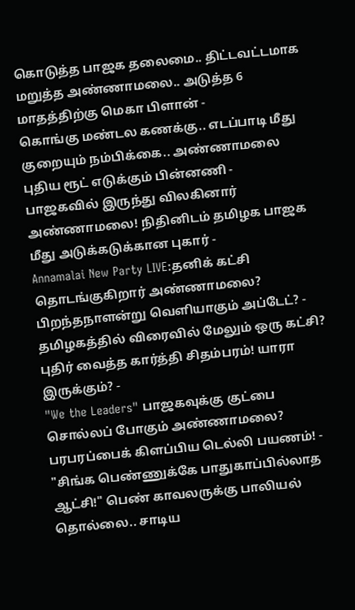கொடுத்த பாஜக தலைமை.. திட்டவட்டமாக மறுத்த அண்ணாமலை.. அடுத்த 6 மாதத்திற்கு மெகா பிளான் -
கொங்கு மண்டல கணக்கு.. எடப்பாடி மீது குறையும் நம்பிக்கை.. அண்ணாமலை புதிய ரூட் எடுக்கும் பின்னணி -
பாஜகவில் இருந்து விலகினார் அண்ணாமலை! நிதினிடம் தமிழக பாஜக மீது அடுக்கடுக்கான புகார் -
Annamalai New Party LIVE:தனிக் கட்சி தொடங்குகிறார் அண்ணாமலை? பிறந்தநாளன்று வெளியாகும் அப்டேட்? -
தமிழகத்தில் விரைவில் மேலும் ஒரு கட்சி? புதிர் வைத்த கார்த்தி சிதம்பரம்! யாரா இருக்கும்? -
"We the Leaders" பாஜகவுக்கு குட்பை சொல்லப் போகும் அண்ணாமலை? பரபரப்பைக் கிளப்பிய டெல்லி பயணம்! -
"சிங்க பெண்ணுக்கே பாதுகாப்பில்லாத ஆட்சி!" பெண் காவலருக்கு பாலியல் தொல்லை.. சாடிய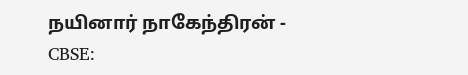நயினார் நாகேந்திரன் -
CBSE: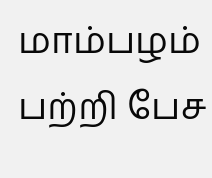மாம்பழம் பற்றி பேச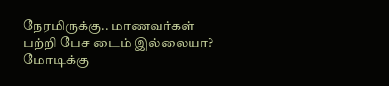நேரமிருக்கு.. மாணவர்கள் பற்றி பேச டைம் இல்லையா? மோடிக்கு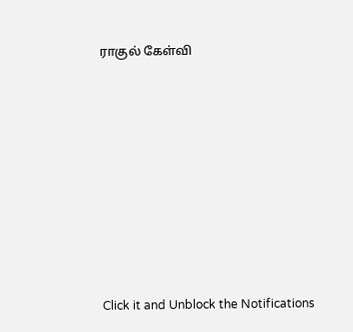ராகுல் கேள்வி












Click it and Unblock the Notifications